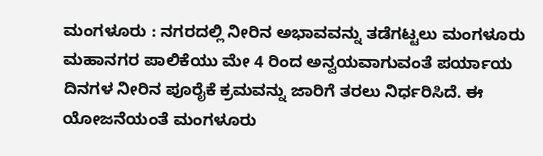ಮಂಗಳೂರು : ನಗರದಲ್ಲಿ ನೀರಿನ ಅಭಾವವನ್ನು ತಡೆಗಟ್ಟಲು ಮಂಗಳೂರು ಮಹಾನಗರ ಪಾಲಿಕೆಯು ಮೇ 4 ರಿಂದ ಅನ್ವಯವಾಗುವಂತೆ ಪರ್ಯಾಯ ದಿನಗಳ ನೀರಿನ ಪೂರೈಕೆ ಕ್ರಮವನ್ನು ಜಾರಿಗೆ ತರಲು ನಿರ್ಧರಿಸಿದೆ. ಈ ಯೋಜನೆಯಂತೆ ಮಂಗಳೂರು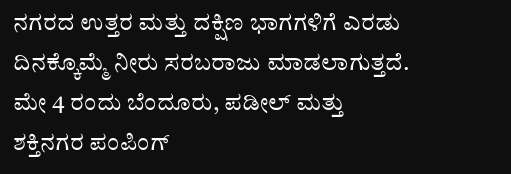ನಗರದ ಉತ್ತರ ಮತ್ತು ದಕ್ಷಿಣ ಭಾಗಗಳಿಗೆ ಎರಡು ದಿನಕ್ಕೊಮ್ಮೆ ನೀರು ಸರಬರಾಜು ಮಾಡಲಾಗುತ್ತದೆ. ಮೇ 4 ರಂದು ಬೆಂದೂರು, ಪಡೀಲ್ ಮತ್ತು ಶಕ್ತಿನಗರ ಪಂಪಿಂಗ್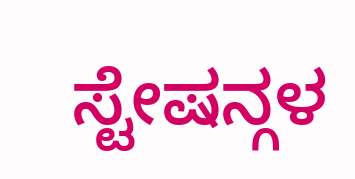ಸ್ಟೇಷನ್ಗಳ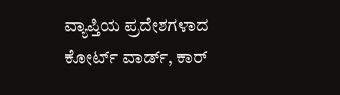ವ್ಯಾಪ್ತಿಯ ಪ್ರದೇಶಗಳಾದ ಕೋರ್ಟ್ ವಾರ್ಡ್, ಕಾರ್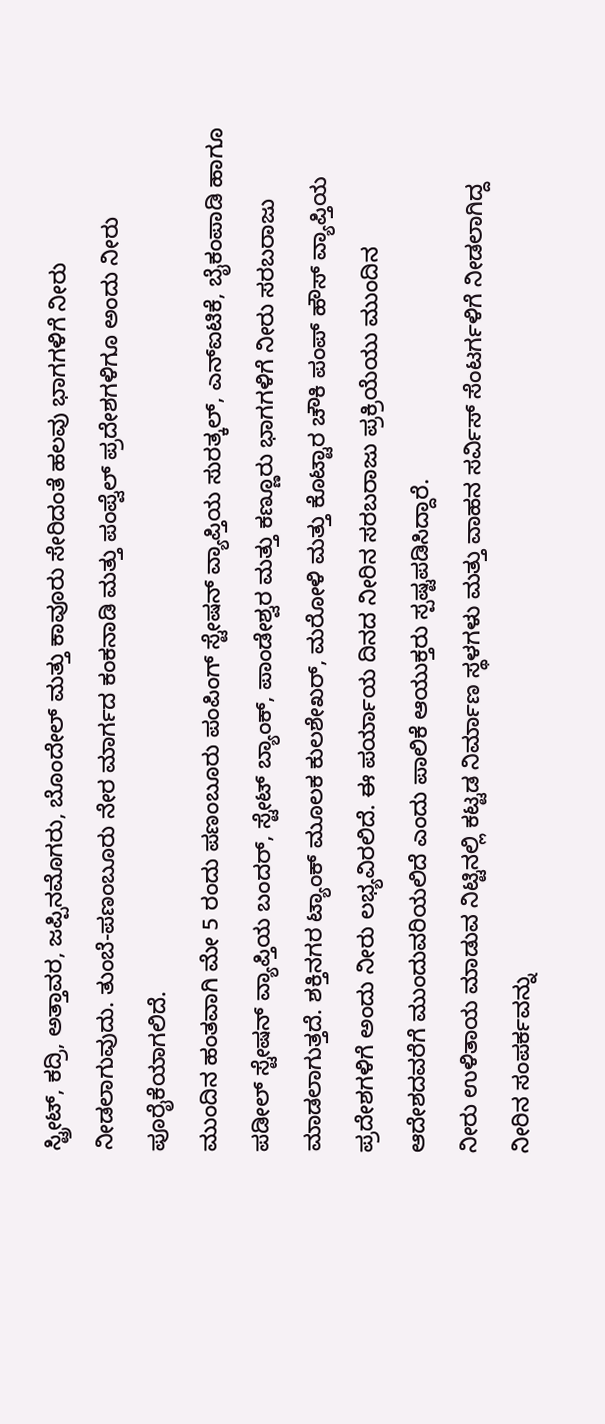ಸ್ಟ್ರೀಟ್, ಕದ್ರಿ, ಅತ್ತಾವರ, ಜಪ್ಪಿನಮೊಗರು, ಬೊಂದೇಲ್ ಮತ್ತು ಕಾವೂರು ಸೇರಿದಂತೆ ಹಲವು ಭಾಗಗಳಿಗೆ ನೀರು ನೀಡಲಾಗುವುದು. ತುಂಬೆ-ಪಣಂಬೂರು ನೇರ ಮಾರ್ಗದ ಕಂಕನಾಡಿ ಮತ್ತು ಪಂಪ್ವೆಲ್ ಪ್ರದೇಶಗಳಿಗೂ ಅಂದು ನೀರು ಪೂರೈಕೆಯಾಗಲಿದೆ.
ಮುಂದಿನ ಹಂತವಾಗಿ ಮೇ 5 ರಂದು ಪಣಂಬೂರು ಪಂಪಿಂಗ್ ಸ್ಟೇಷನ್ ವ್ಯಾಪ್ತಿಯ ಸುರತ್ಕಲ್, ಎನ್ಐಟಿಕೆ, ಬೈಕಂಪಾಡಿ ಹಾಗೂ ಪಡೀಲ್ ಸ್ಟೇಷನ್ ವ್ಯಾಪ್ತಿಯ ಬಂದರ್, ಸ್ಟೇಟ್ ಬ್ಯಾಂಕ್, ಪಾಂಡೇಶ್ವರ ಮತ್ತು ಕಣ್ಣೂರು ಭಾಗಗಳಿಗೆ ನೀರು ಸರಬರಾಜು ಮಾಡಲಾಗುತ್ತದೆ. ಶಕ್ತಿನಗರ ಟ್ಯಾಂಕ್ ಮೂಲಕ ಕುಲಶೇಖರ್, ಮರೋಳಿ ಮತ್ತು ಕೊಟ್ಟಾರ ಚೌಕಿ ಪಂಪ್ ಹೌಸ್ ವ್ಯಾಪ್ತಿಯ ಪ್ರದೇಶಗಳಿಗೆ ಅಂದು ನೀರು ಲಭ್ಯವಿರಲಿದೆ. ಈ ಪರ್ಯಾಯ ದಿನದ ನೀರಿನ ಸರಬರಾಜು ಪ್ರಕ್ರಿಯೆಯು ಮುಂದಿನ ಆದೇಶದವರೆಗೆ ಮುಂದುವರಿಯಲಿದೆ ಎಂದು ಪಾಲಿಕೆ ಆಯುಕ್ತರು ಸ್ಪಷ್ಟಪಡಿಸಿದ್ದಾರೆ.
ನೀರು ಉಳಿತಾಯ ಮಾಡುವ ನಿಟ್ಟಿನಲ್ಲಿ ಕಟ್ಟಡ ನಿರ್ಮಾಣ ಸ್ಥಳಗಳು ಮತ್ತು ವಾಹನ ಸರ್ವಿಸ್ ಸೆಂಟರ್ಗಳಿಗೆ ನೀಡಲಾಗಿದ್ದ ನೀರಿನ ಸಂಪರ್ಕವನ್ನು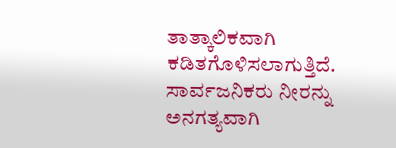ತಾತ್ಕಾಲಿಕವಾಗಿ ಕಡಿತಗೊಳಿಸಲಾಗುತ್ತಿದೆ. ಸಾರ್ವಜನಿಕರು ನೀರನ್ನು ಅನಗತ್ಯವಾಗಿ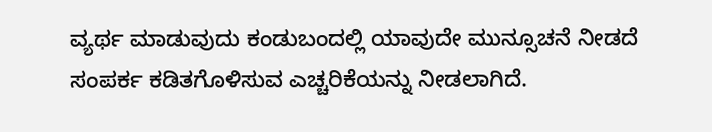ವ್ಯರ್ಥ ಮಾಡುವುದು ಕಂಡುಬಂದಲ್ಲಿ ಯಾವುದೇ ಮುನ್ಸೂಚನೆ ನೀಡದೆ ಸಂಪರ್ಕ ಕಡಿತಗೊಳಿಸುವ ಎಚ್ಚರಿಕೆಯನ್ನು ನೀಡಲಾಗಿದೆ.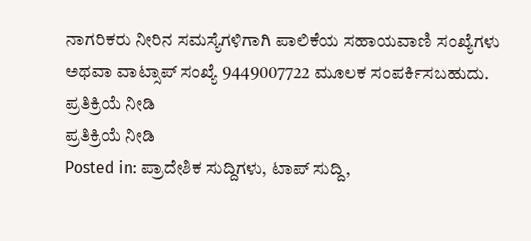ನಾಗರಿಕರು ನೀರಿನ ಸಮಸ್ಯೆಗಳಿಗಾಗಿ ಪಾಲಿಕೆಯ ಸಹಾಯವಾಣಿ ಸಂಖ್ಯೆಗಳು ಅಥವಾ ವಾಟ್ಸಾಪ್ ಸಂಖ್ಯೆ 9449007722 ಮೂಲಕ ಸಂಪರ್ಕಿಸಬಹುದು.
ಪ್ರತಿಕ್ರಿಯೆ ನೀಡಿ
ಪ್ರತಿಕ್ರಿಯೆ ನೀಡಿ
Posted in: ಪ್ರಾದೇಶಿಕ ಸುದ್ದಿಗಳು, ಟಾಪ್ ಸುದ್ದಿ,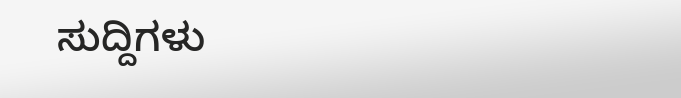ಸುದ್ದಿಗಳು